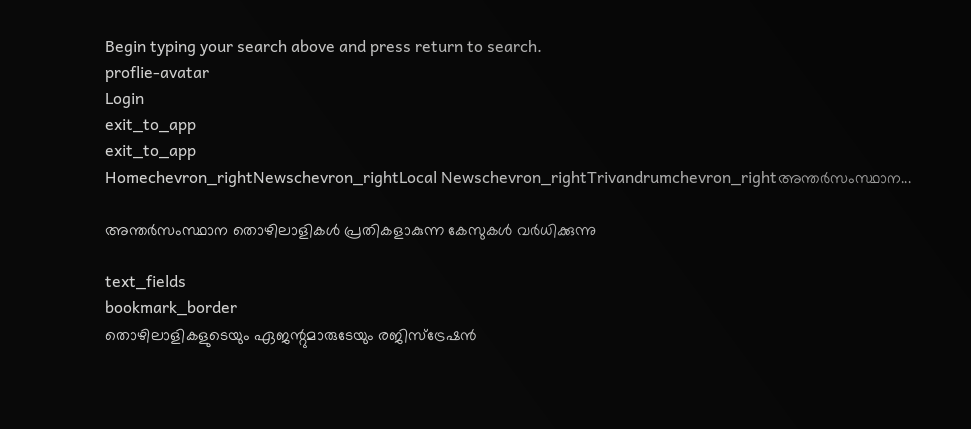Begin typing your search above and press return to search.
proflie-avatar
Login
exit_to_app
exit_to_app
Homechevron_rightNewschevron_rightLocal Newschevron_rightTrivandrumchevron_rightഅന്തർസംസ്ഥാന...

അന്തർസംസ്ഥാന തൊഴിലാളികൾ പ്രതികളാകുന്ന കേസുകൾ വർധിക്കുന്നു

text_fields
bookmark_border
തൊഴിലാളികളുടെയും ഏജന്റുമാരുടേയും രജിസ്ട്രേഷൻ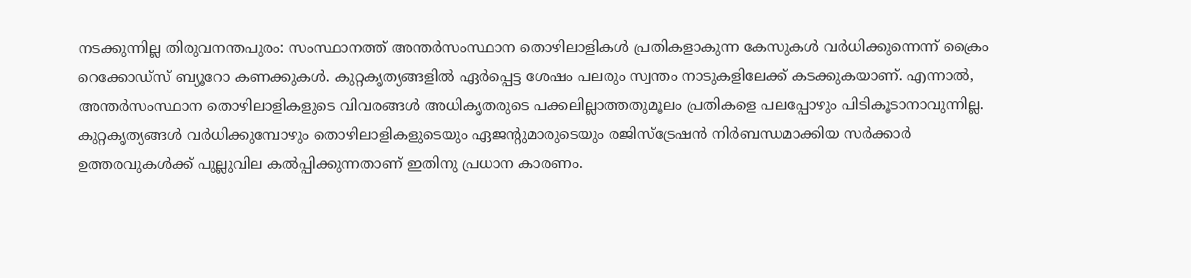നടക്കുന്നില്ല തിരുവനന്തപുരം: സംസ്ഥാനത്ത് അന്തർസംസ്ഥാന തൊഴിലാളികൾ പ്രതികളാകുന്ന കേസുകൾ വർധിക്കുന്നെന്ന് ക്രൈം റെക്കോഡ്സ് ബ്യൂറോ കണക്കുകൾ. കുറ്റകൃത്യങ്ങളിൽ ഏർപ്പെട്ട ശേഷം പലരും സ്വന്തം നാടുകളിലേക്ക് കടക്കുകയാണ്. എന്നാൽ, അന്തർസംസ്ഥാന തൊഴിലാളികളുടെ വിവരങ്ങൾ അധികൃതരുടെ പക്കലില്ലാത്തതുമൂലം പ്രതികളെ പലപ്പോഴും പിടികൂടാനാവുന്നില്ല. കുറ്റകൃത്യങ്ങൾ വർധിക്കുമ്പോഴും തൊഴിലാളികളുടെയും ഏജന്റുമാരുടെയും രജിസ്ട്രേഷൻ നിര്‍ബന്ധമാക്കിയ സര്‍ക്കാര്‍ ഉത്തരവുകൾക്ക് പുല്ലുവില കൽപ്പിക്കുന്നതാണ് ഇതിനു പ്രധാന കാരണം.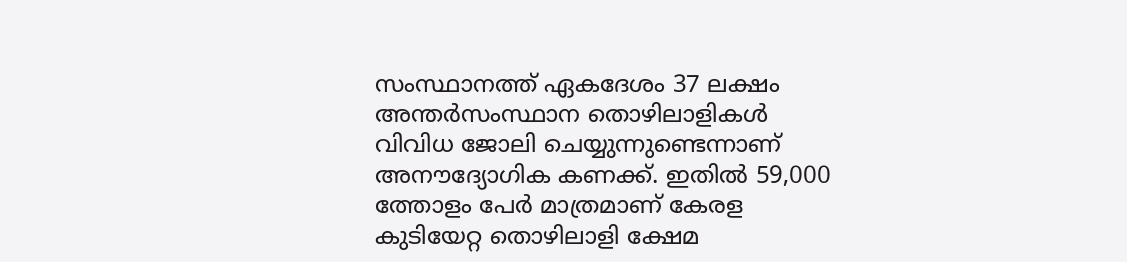സംസ്ഥാനത്ത് ഏകദേശം 37 ലക്ഷം അന്തർസംസ്ഥാന തൊഴിലാളികൾ വിവിധ ജോലി ചെയ്യുന്നുണ്ടെന്നാണ് അനൗദ്യോഗിക കണക്ക്. ഇതിൽ 59,000 ത്തോളം പേർ മാത്രമാണ് കേരള കുടിയേറ്റ തൊഴിലാളി ക്ഷേമ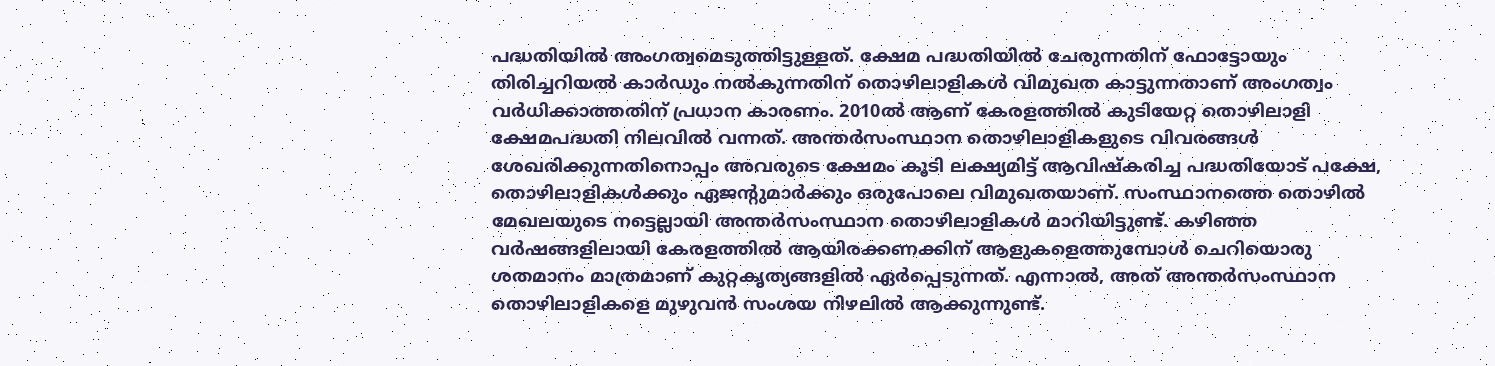പദ്ധതിയിൽ അംഗത്വമെടുത്തിട്ടുള്ളത്. ക്ഷേമ പദ്ധതിയിൽ ചേരുന്നതിന് ഫോട്ടോയും തിരിച്ചറിയൽ കാര്‍ഡും നൽകുന്നതിന് തൊഴിലാളികൾ വിമുഖത കാട്ടുന്നതാണ് അംഗത്വം വർധിക്കാത്തതിന് പ്രധാന കാരണം. 2010ൽ ആണ് കേരളത്തിൽ കുടിയേറ്റ തൊഴിലാളി ക്ഷേമപദ്ധതി നിലവിൽ വന്നത്. അന്തർസംസ്ഥാന തൊഴിലാളികളുടെ വിവരങ്ങൾ ശേഖരിക്കുന്നതിനൊപ്പം അവരുടെ ക്ഷേമം കൂടി ലക്ഷ്യമിട്ട് ആവിഷ്കരിച്ച പദ്ധതിയോട് പക്ഷേ, തൊഴിലാളികൾക്കും ഏജന്റുമാര്‍ക്കും ഒരുപോലെ വിമുഖതയാണ്. സംസ്ഥാനത്തെ തൊഴിൽ മേഖലയുടെ നട്ടെല്ലായി അന്തർസംസ്ഥാന തൊഴിലാളികൾ മാറിയിട്ടുണ്ട്. കഴിഞ്ഞ വര്‍ഷങ്ങളിലായി കേരളത്തിൽ ആയിരക്കണക്കിന് ആളുകളെത്തുമ്പോൾ ചെറിയൊരു ശതമാനം മാത്രമാണ് കുറ്റകൃത്യങ്ങളിൽ ഏർപ്പെടുന്നത്. എന്നാൽ, അത് അന്തർസംസ്ഥാന തൊഴിലാളികളെ മുഴുവൻ സംശയ നിഴലിൽ ആക്കുന്നുണ്ട്.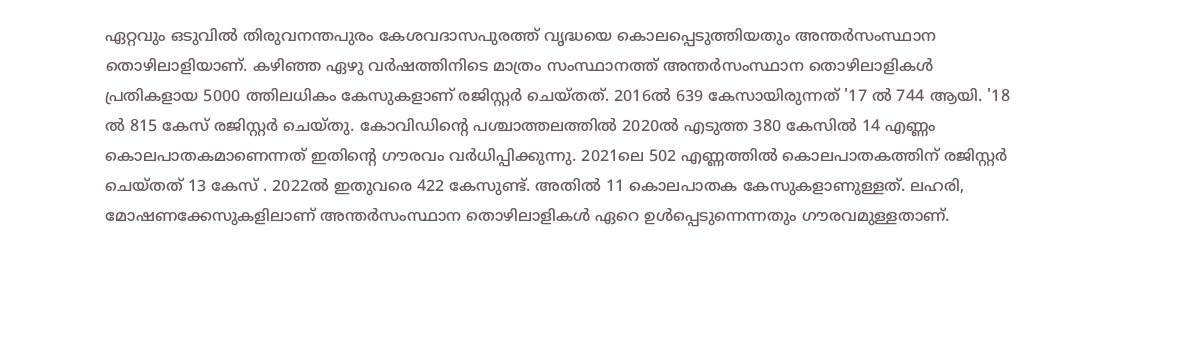ഏറ്റവും ഒടുവിൽ തിരുവനന്തപുരം കേശവദാസപുരത്ത് വൃദ്ധയെ കൊലപ്പെടുത്തിയതും അന്തർസംസ്ഥാന തൊഴിലാളിയാണ്. കഴിഞ്ഞ ഏഴു വര്‍ഷത്തിനിടെ മാത്രം സംസ്ഥാനത്ത് അന്തർസംസ്ഥാന തൊഴിലാളികൾ പ്രതികളായ 5000 ത്തിലധികം കേസുകളാണ് രജിസ്റ്റർ ചെയ്തത്. 2016ൽ 639 കേസായിരുന്നത് '17 ൽ 744 ആയി. '18 ല്‍ 815 കേസ് രജിസ്റ്റര്‍ ചെയ്തു. കോവിഡിന്‍റെ പശ്ചാത്തലത്തിൽ 2020ൽ എടുത്ത 380 കേസിൽ 14 എണ്ണം കൊലപാതകമാണെന്നത് ഇതിന്‍റെ ഗൗരവം വർധിപ്പിക്കുന്നു. 2021ലെ 502 എണ്ണത്തിൽ കൊലപാതകത്തിന് രജിസ്റ്റര്‍ ചെയ്തത് 13 കേസ് . 2022ൽ ഇതുവരെ 422 കേസുണ്ട്. അതിൽ 11 കൊലപാതക കേസുകളാണുള്ളത്. ലഹരി, മോഷണക്കേസുകളിലാണ് അന്തർസംസ്ഥാന തൊഴിലാളികൾ ഏറെ ഉൾപ്പെടുന്നെന്നതും ഗൗരവമുള്ളതാണ്.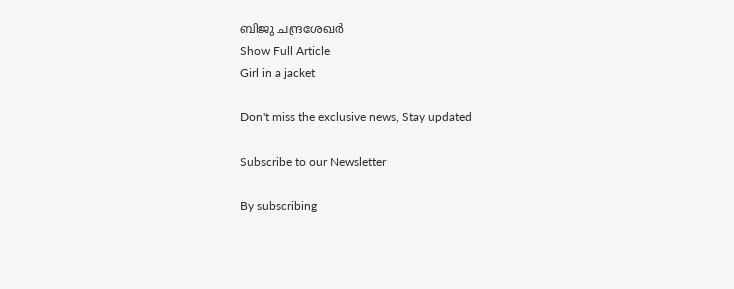ബിജു ചന്ദ്രശേഖർ
Show Full Article
Girl in a jacket

Don't miss the exclusive news, Stay updated

Subscribe to our Newsletter

By subscribing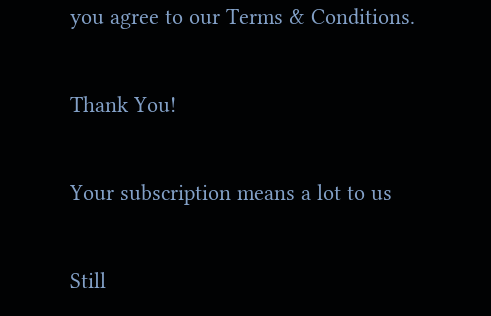you agree to our Terms & Conditions.

Thank You!

Your subscription means a lot to us

Still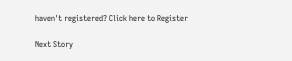haven't registered? Click here to Register

Next Story